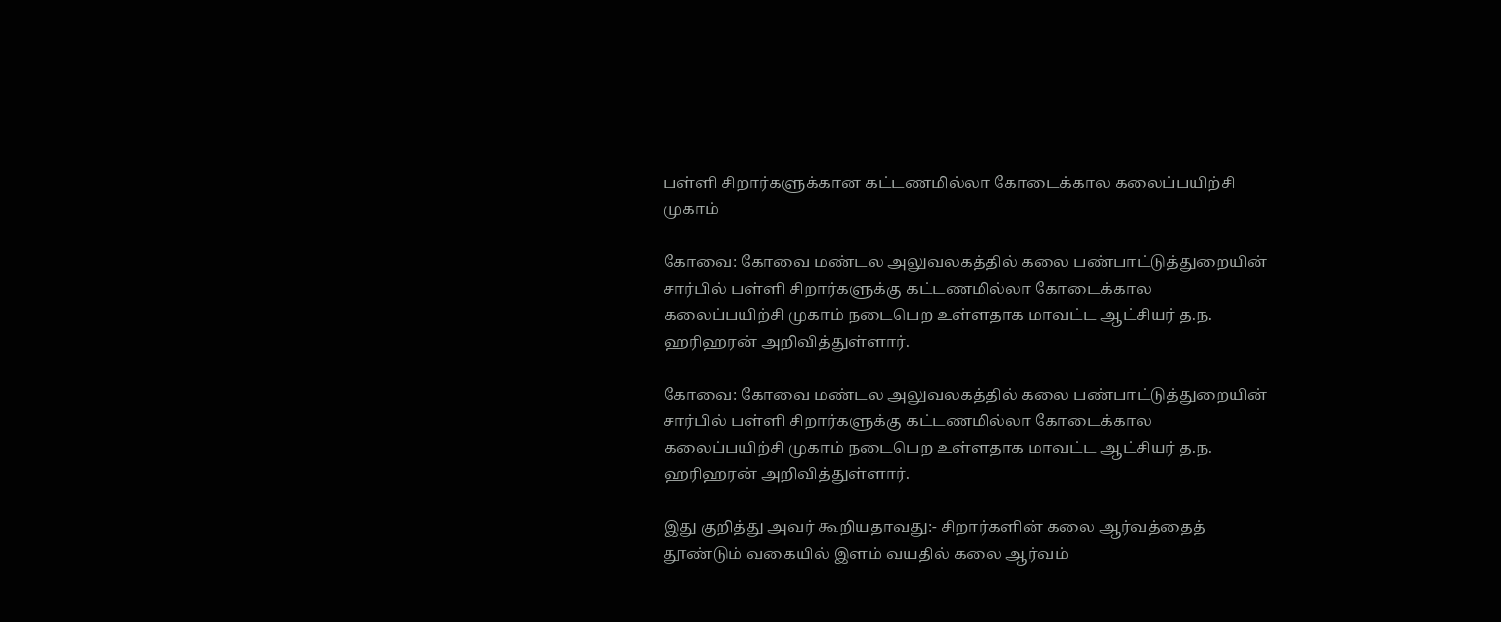பள்ளி சிறார்களுக்கான கட்டணமில்லா கோடைக்கால கலைப்பயிற்சி முகாம்

கோவை: கோவை மண்டல அலுவலகத்தில் கலை பண்பாட்டுத்துறையின் சார்பில் பள்ளி சிறார்களுக்கு கட்டணமில்லா கோடைக்கால கலைப்பயிற்சி முகாம் நடைபெற உள்ளதாக மாவட்ட ஆட்சியர் த.ந. ஹரிஹரன் அறிவித்துள்ளார்.

கோவை: கோவை மண்டல அலுவலகத்தில் கலை பண்பாட்டுத்துறையின் சார்பில் பள்ளி சிறார்களுக்கு கட்டணமில்லா கோடைக்கால கலைப்பயிற்சி முகாம் நடைபெற உள்ளதாக மாவட்ட ஆட்சியர் த.ந. ஹரிஹரன் அறிவித்துள்ளார்.

இது குறித்து அவர் கூறியதாவது:- சிறார்களின் கலை ஆர்வத்தைத் தூண்டும் வகையில் இளம் வயதில் கலை ஆர்வம்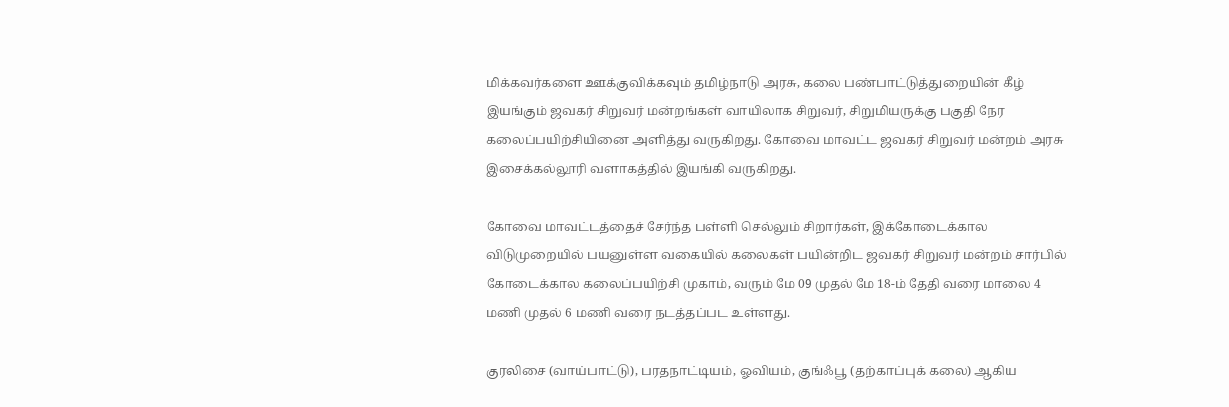மிக்கவர்களை ஊக்குவிக்கவும் தமிழ்நாடு அரசு, கலை பண்பாட்டுத்துறையின் கீழ் இயங்கும் ஜவகர் சிறுவர் மன்றங்கள் வாயிலாக சிறுவர், சிறுமியருக்கு பகுதி நேர கலைப்பயிற்சியினை அளித்து வருகிறது. கோவை மாவட்ட ஜவகர் சிறுவர் மன்றம் அரசு இசைக்கல்லூரி வளாகத்தில் இயங்கி வருகிறது.

கோவை மாவட்டத்தைச் சேர்ந்த பள்ளி செல்லும் சிறார்கள், இக்கோடைக்கால விடுமுறையில் பயனுள்ள வகையில் கலைகள் பயின்றிட ஜவகர் சிறுவர் மன்றம் சார்பில் கோடைக்கால கலைப்பயிற்சி முகாம், வரும் மே 09 முதல் மே 18-ம் தேதி வரை மாலை 4 மணி முதல் 6 மணி வரை நடத்தப்பட உள்ளது.

குரலிசை (வாய்பாட்டு), பரதநாட்டியம், ஓவியம், குங்ஃபூ (தற்காப்புக் கலை) ஆகிய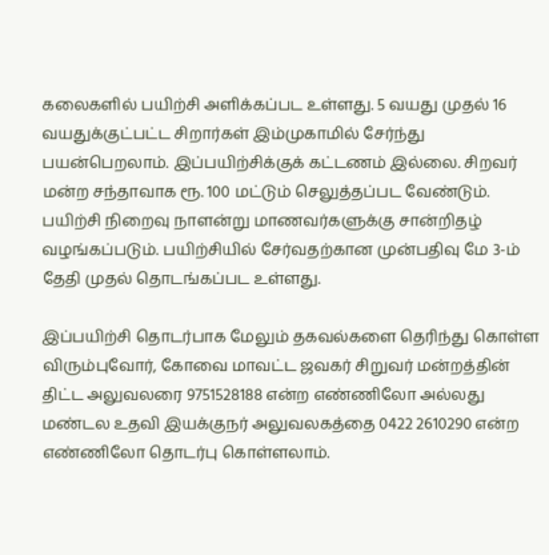கலைகளில் பயிற்சி அளிக்கப்பட உள்ளது. 5 வயது முதல் 16 வயதுக்குட்பட்ட சிறார்கள் இம்முகாமில் சேர்ந்து பயன்பெறலாம். இப்பயிற்சிக்குக் கட்டணம் இல்லை. சிறவர் மன்ற சந்தாவாக ரூ. 100 மட்டும் செலுத்தப்பட வேண்டும். பயிற்சி நிறைவு நாளன்று மாணவர்களுக்கு சான்றிதழ் வழங்கப்படும். பயிற்சியில் சேர்வதற்கான முன்பதிவு மே 3-ம் தேதி முதல் தொடங்கப்பட உள்ளது.

இப்பயிற்சி தொடர்பாக மேலும் தகவல்களை தெரிந்து கொள்ள விரும்புவோர், கோவை மாவட்ட ஜவகர் சிறுவர் மன்றத்தின் திட்ட அலுவலரை 9751528188 என்ற எண்ணிலோ அல்லது மண்டல உதவி இயக்குநர் அலுவலகத்தை 0422 2610290 என்ற எண்ணிலோ தொடர்பு கொள்ளலாம்.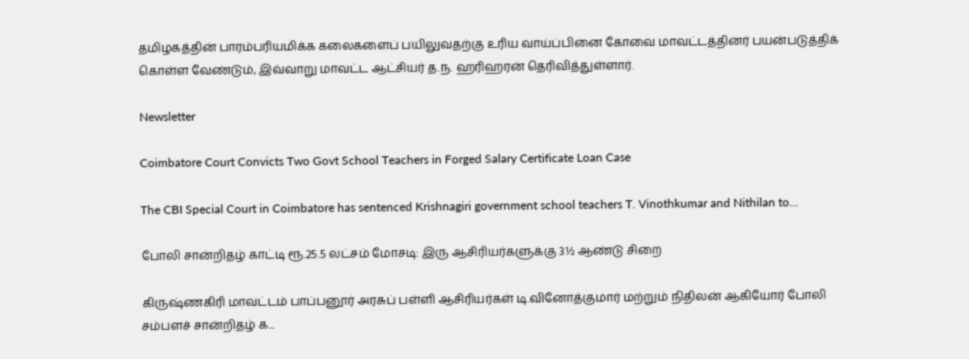தமிழகத்தின் பாரம்பரியமிக்க கலைகளைப் பயிலுவதற்கு உரிய வாய்ப்பினை கோவை மாவட்டத்தினர் பயன்படுத்திக் கொள்ள வேண்டும், இவ்வாறு மாவட்ட ஆட்சியர் த.ந. ஹரிஹரன் தெரிவித்துள்ளார்.

Newsletter

Coimbatore Court Convicts Two Govt School Teachers in Forged Salary Certificate Loan Case

The CBI Special Court in Coimbatore has sentenced Krishnagiri government school teachers T. Vinothkumar and Nithilan to...

போலி சான்றிதழ் காட்டி ரூ.25.5 லட்சம் மோசடி: இரு ஆசிரியர்களுக்கு 3½ ஆண்டு சிறை

கிருஷ்ணகிரி மாவட்டம் பாப்பனூர் அரசுப் பள்ளி ஆசிரியர்கள் டி.வினோத்குமார் மற்றும் நிதிலன் ஆகியோர் போலி சம்பளச் சான்றிதழ் க...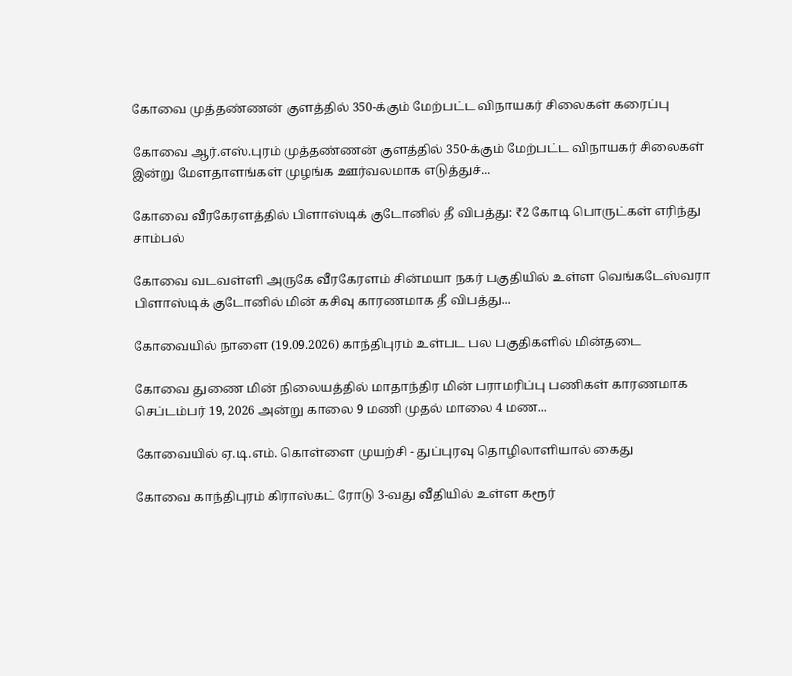கோவை முத்தண்ணன் குளத்தில் 350-க்கும் மேற்பட்ட விநாயகர் சிலைகள் கரைப்பு

கோவை ஆர்.எஸ்.புரம் முத்தண்ணன் குளத்தில் 350-க்கும் மேற்பட்ட விநாயகர் சிலைகள் இன்று மேளதாளங்கள் முழங்க ஊர்வலமாக எடுத்துச்...

கோவை வீரகேரளத்தில் பிளாஸ்டிக் குடோனில் தீ விபத்து: ₹2 கோடி பொருட்கள் எரிந்து சாம்பல்

கோவை வடவள்ளி அருகே வீரகேரளம் சின்மயா நகர் பகுதியில் உள்ள வெங்கடேஸ்வரா பிளாஸ்டிக் குடோனில் மின் கசிவு காரணமாக தீ விபத்து...

கோவையில் நாளை (19.09.2026) காந்திபுரம் உள்பட பல பகுதிகளில் மின்தடை

கோவை துணை மின் நிலையத்தில் மாதாந்திர மின் பராமரிப்பு பணிகள் காரணமாக செப்டம்பர் 19, 2026 அன்று காலை 9 மணி முதல் மாலை 4 மண...

கோவையில் ஏ.டி.எம். கொள்ளை முயற்சி - துப்புரவு தொழிலாளியால் கைது

கோவை காந்திபுரம் கிராஸ்கட் ரோடு 3-வது வீதியில் உள்ள கரூர்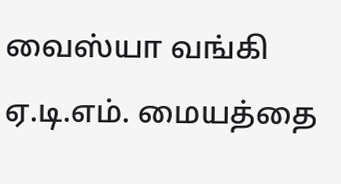வைஸ்யா வங்கி ஏ.டி.எம். மையத்தை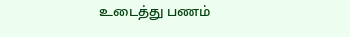உடைத்து பணம்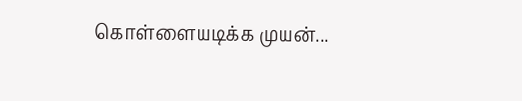கொள்ளையடிக்க முயன்...